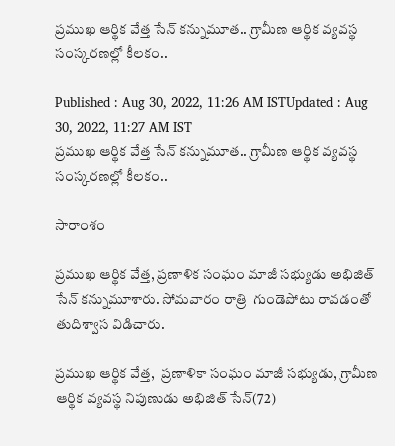ప్ర‌ముఖ ఆర్థిక వేత్త సేన్ క‌న్నుమూత‌.. గ్రామీణ ఆర్థిక వ్యవస్థ సంస్క‌ర‌ణ‌ల్లో కీల‌కం..

Published : Aug 30, 2022, 11:26 AM ISTUpdated : Aug 30, 2022, 11:27 AM IST
ప్ర‌ముఖ ఆర్థిక వేత్త సేన్ క‌న్నుమూత‌.. గ్రామీణ ఆర్థిక వ్యవస్థ సంస్క‌ర‌ణ‌ల్లో కీల‌కం..

సారాంశం

ప్రముఖ ఆర్థిక వేత్త, ప్రణాళిక సంఘం మాజీ సభ్యుడు అభిజిత్ సేన్ కన్నుమూశారు. సోమవారం రాత్రి  గుండెపోటు రావ‌డంతో తుదిశ్వాస విడిచారు.

ప్ర‌ముఖ ఆర్థిక వేత్త,  ప్రణాళికా సంఘం మాజీ సభ్యుడు, గ్రామీణ ఆర్థిక వ్యవస్థ నిపుణుడు అభిజిత్‌ సేన్‌(72)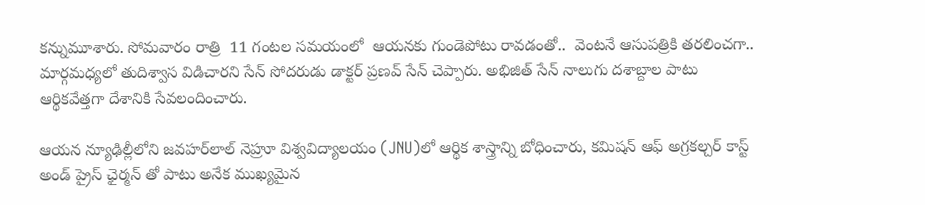కన్నుమూశారు. సోమవారం రాత్రి  11 గంటల సమయంలో  ఆయ‌న‌కు గుండెపోటు రావ‌డంతో..  వెంట‌నే ఆసుపత్రికి త‌ర‌లించగా.. మార్గ‌మ‌ధ్యలో తుదిశ్వాస విడిచార‌ని సేన్ సోదరుడు డాక్టర్ ప్రణవ్ సేన్ చెప్పారు. అభిజిత్‌ సేన్ నాలుగు దశాబ్దాల పాటు ఆర్థికవేత్త‌గా దేశానికి సేవ‌లందించారు.

ఆయ‌న న్యూఢిల్లీలోని జవహర్‌లాల్ నెహ్రూ విశ్వవిద్యాలయం (JNU)లో ఆర్థిక శాస్త్రాన్ని బోధించారు, కమిషన్ ఆఫ్ అగ్రకల్చర్ కాస్ట్ అండ్ ప్రైస్ ఛైర్మన్ తో పాటు అనేక‌ ముఖ్యమైన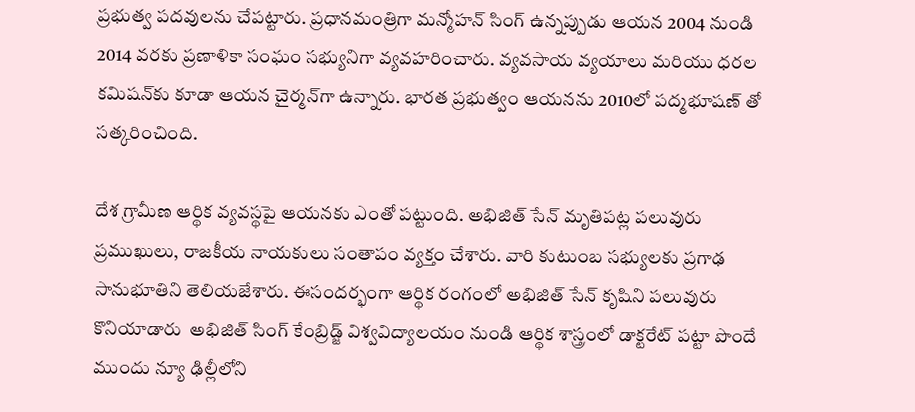ప్రభుత్వ పదవులను చేప‌ట్టారు. ప్రధానమంత్రిగా మన్మోహన్ సింగ్ ఉన్నప్పుడు ఆయన 2004 నుండి 2014 వరకు ప్రణాళికా సంఘం సభ్యునిగా వ్య‌వ‌హ‌రించారు. వ్యవసాయ వ్యయాలు మరియు ధరల కమిషన్‌కు కూడా ఆయన చైర్మన్‌గా ఉన్నారు. భార‌త ప్ర‌భుత్వం ఆయ‌న‌ను 2010లో పద్మభూషణ్ తో సత్కరించింది.

దేశ గ్రామీణ ఆర్థిక వ్యవస్థపై ఆయనకు ఎంతో పట్టుంది. అభిజిత్ సేన్ మృతిపట్ల పలువురు ప్రముఖులు, రాజ‌కీయ నాయ‌కులు సంతాపం వ్యక్తం చేశారు. వారి కుటుంబ సభ్యులకు ప్రగాఢ సానుభూతిని తెలియజేశారు. ఈసందర్భంగా ఆర్థిక రంగంలో అభిజిత్ సేన్ కృషిని పలువురు కొనియాడారు  అభిజిత్ సింగ్ కేంబ్రిడ్జ్ విశ్వవిద్యాలయం నుండి ఆర్థిక శాస్త్రంలో డాక్టరేట్ పట్టా పొందే ముందు న్యూ ఢిల్లీలోని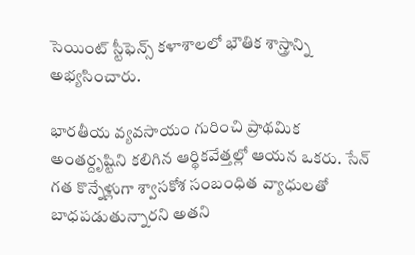సెయింట్ స్టీఫెన్స్ కళాశాలలో భౌతిక శాస్త్రాన్ని అభ్యసించారు.

భారతీయ వ్యవసాయం గురించి ప్రాథమిక అంతర్దృష్టిని కలిగిన ఆర్థికవేత్తల్లో ఆయ‌న ఒకరు. సేన్ గత కొన్నేళ్లుగా శ్వాసకోశ సంబంధిత వ్యాధులతో బాధపడుతున్నారని అతని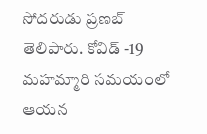సోదరుడు ప్రణబ్ తెలిపారు. కోవిడ్ -19 మహమ్మారి సమయంలో ఆయ‌న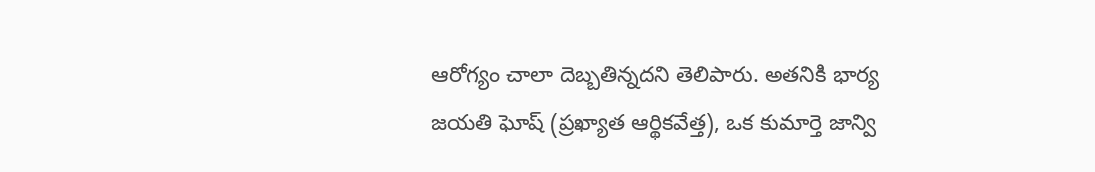ఆరోగ్యం చాలా దెబ్బ‌తిన్న‌ద‌ని తెలిపారు. అతనికి భార్య జయతి ఘోష్ (ప్రఖ్యాత ఆర్థికవేత్త), ఒక కుమార్తె జాన్వి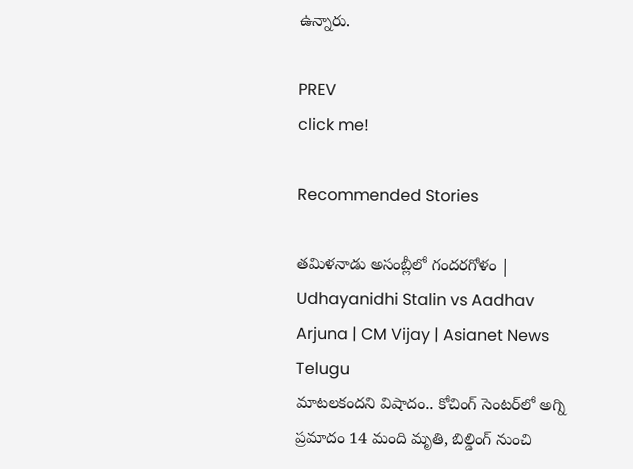ఉన్నారు.

PREV
click me!

Recommended Stories

తమిళనాడు అసంబ్లీలో గందరగోళం | Udhayanidhi Stalin vs Aadhav Arjuna | CM Vijay | Asianet News Telugu
మాటలకందని విషాదం.. కోచింగ్ సెంటర్‌లో అగ్ని ప్ర‌మాదం 14 మంది మృతి, బిల్డింగ్ నుంచి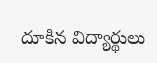దూకిన విద్యార్థులు